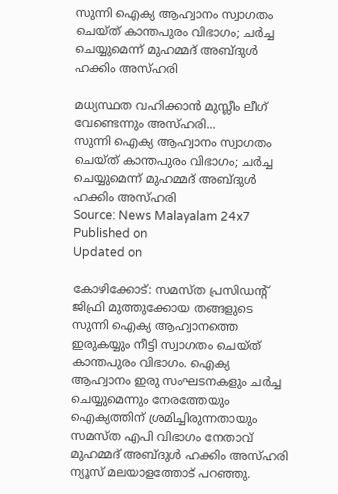സുന്നി ഐക്യ ആഹ്വാനം സ്വാഗതം ചെയ്ത് കാന്തപുരം വിഭാഗം; ചർച്ച ചെയ്യുമെന്ന് മുഹമ്മദ് അബ്ദുൾ ഹക്കിം അസ്ഹരി

മധ്യസ്ഥത വഹിക്കാൻ മുസ്ലീം ലീഗ് വേണ്ടെന്നും അസ്ഹരി...
സുന്നി ഐക്യ ആഹ്വാനം സ്വാഗതം ചെയ്ത് കാന്തപുരം വിഭാഗം; ചർച്ച ചെയ്യുമെന്ന് മുഹമ്മദ് അബ്ദുൾ ഹക്കിം അസ്ഹരി
Source: News Malayalam 24x7
Published on
Updated on

കോഴിക്കോട്: സമസ്ത പ്രസിഡൻ്റ് ജിഫ്രി മുത്തുക്കോയ തങ്ങളുടെ സുന്നി ഐക്യ ആഹ്വാനത്തെ ഇരുകയ്യും നീട്ടി സ്വാഗതം ചെയ്ത് കാന്തപുരം വിഭാഗം. ഐക്യ ആഹ്വാനം ഇരു സംഘടനകളും ചർച്ച ചെയ്യുമെന്നും നേരത്തേയും ഐക്യത്തിന് ശ്രമിച്ചിരുന്നതായും സമസ്ത എപി വിഭാഗം നേതാവ് മുഹമ്മദ് അബ്ദുൾ ഹക്കിം അസ്ഹരി ന്യൂസ് മലയാളത്തോട് പറഞ്ഞു.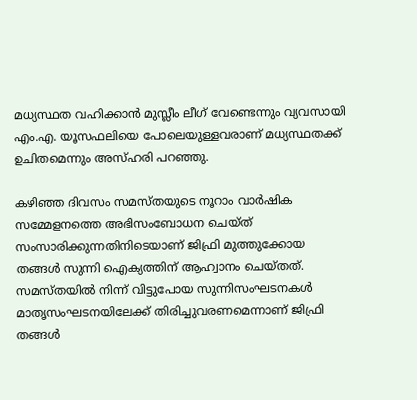മധ്യസ്ഥത വഹിക്കാൻ മുസ്ലീം ലീഗ് വേണ്ടെന്നും വ്യവസായി എം.എ. യൂസഫലിയെ പോലെയുള്ളവരാണ് മധ്യസ്ഥതക്ക് ഉചിതമെന്നും അസ്ഹരി പറഞ്ഞു.

കഴിഞ്ഞ ദിവസം സമസ്തയുടെ നൂറാം വാര്‍ഷിക സമ്മേളനത്തെ അഭിസംബോധന ചെയ്ത് സംസാരിക്കുന്നതിനിടെയാണ് ജിഫ്രി മുത്തുക്കോയ തങ്ങള്‍ സുന്നി ഐക്യത്തിന് ആഹ്വാനം ചെയ്തത്. സമസ്തയില്‍ നിന്ന് വിട്ടുപോയ സുന്നിസംഘടനകള്‍ മാതൃസംഘടനയിലേക്ക് തിരിച്ചുവരണമെന്നാണ് ജിഫ്രി തങ്ങള്‍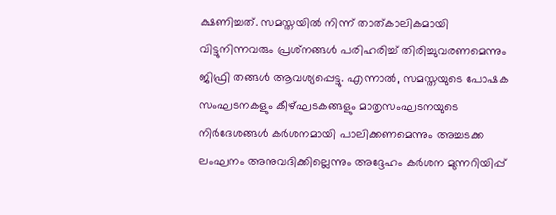ക്ഷണിച്ചത്. സമസ്തയില്‍ നിന്ന് താത്കാലികമായി വിട്ടുനിന്നവരും പ്രശ്‌നങ്ങള്‍ പരിഹരിച്ച് തിരിച്ചുവരണമെന്നും ജിഫ്രി തങ്ങള്‍ ആവശ്യപ്പെട്ടു. എന്നാൽ, സമസ്തയുടെ പോഷക സംഘടനകളും കീഴ്ഘടകങ്ങളും മാതൃസംഘടനയുടെ നിർദേശങ്ങൾ കർശനമായി പാലിക്കണമെന്നും അച്ചടക്ക ലംഘനം അനുവദിക്കില്ലെന്നും അദ്ദേഹം കർശന മുന്നറിയിപ്പ്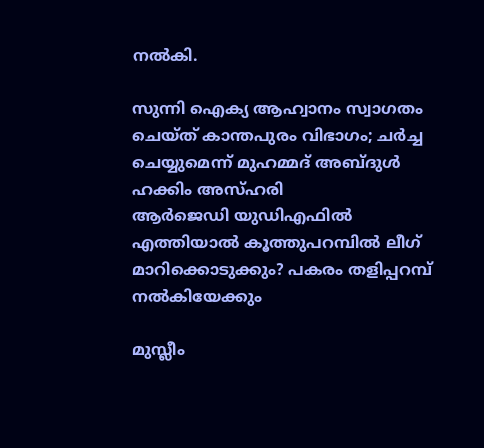നൽകി.

സുന്നി ഐക്യ ആഹ്വാനം സ്വാഗതം ചെയ്ത് കാന്തപുരം വിഭാഗം; ചർച്ച ചെയ്യുമെന്ന് മുഹമ്മദ് അബ്ദുൾ ഹക്കിം അസ്ഹരി
ആർജെഡി യുഡിഎഫിൽ എത്തിയാൽ കൂത്തുപറമ്പിൽ ലീഗ് മാറിക്കൊടുക്കും? പകരം തളിപ്പറമ്പ് നൽകിയേക്കും

മുസ്ലീം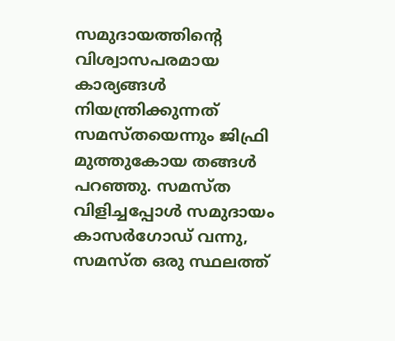സമുദായത്തിന്റെ വിശ്വാസപരമായ കാര്യങ്ങൾ നിയന്ത്രിക്കുന്നത് സമസ്തയെന്നും ജിഫ്രി മുത്തുകോയ തങ്ങൾ പറഞ്ഞു. സമസ്ത വിളിച്ചപ്പോൾ സമുദായം കാസർഗോഡ് വന്നു, സമസ്ത ഒരു സ്ഥലത്ത്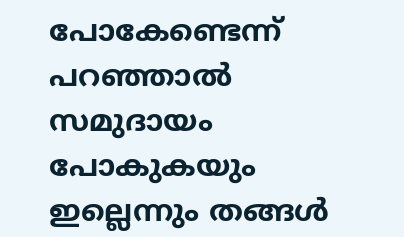പോകേണ്ടെന്ന് പറഞ്ഞാൽ സമുദായം പോകുകയും ഇല്ലെന്നും തങ്ങൾ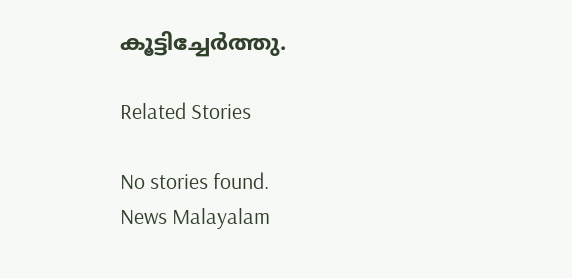കൂട്ടിച്ചേർത്തു.

Related Stories

No stories found.
News Malayalam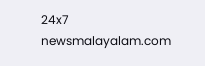24x7
newsmalayalam.com